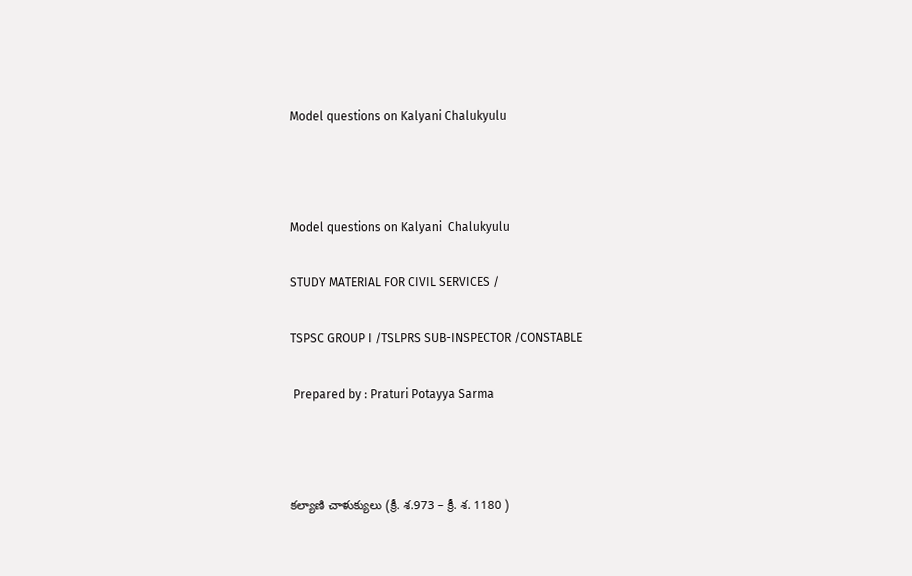Model questions on Kalyani Chalukyulu



Model questions on Kalyani  Chalukyulu

STUDY MATERIAL FOR CIVIL SERVICES /

TSPSC GROUP I /TSLPRS SUB-INSPECTOR /CONSTABLE

 Prepared by : Praturi Potayya Sarma



కల్యాణి చాళుక్యులు (క్రీ. శ.973 – క్రీ. శ. 1180 )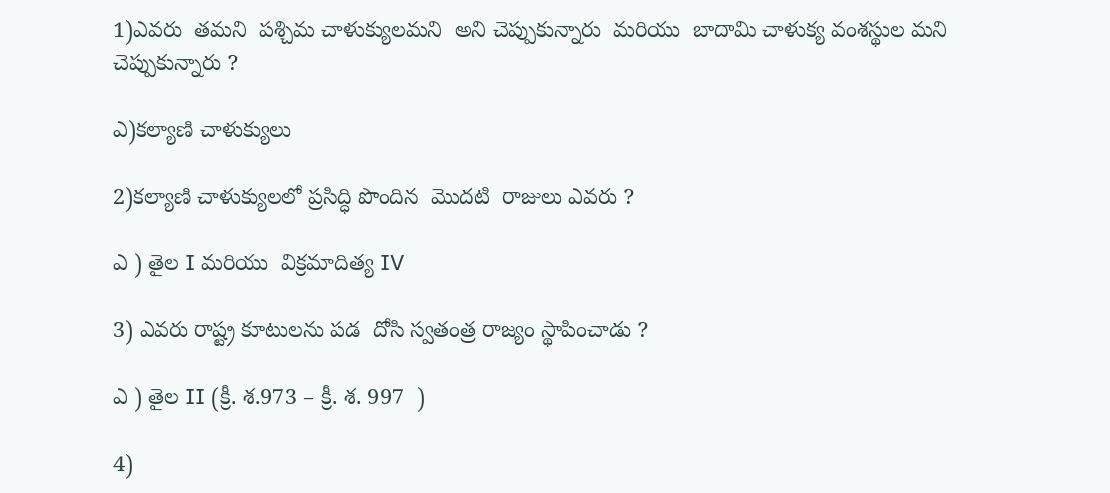1)ఎవరు  తమని  పశ్చిమ చాళుక్యులమని  అని చెప్పుకున్నారు  మరియు  బాదామి చాళుక్య వంశస్థుల మని చెప్పుకున్నారు ?

ఎ)కల్యాణి చాళుక్యులు

2)కల్యాణి చాళుక్యులలో ప్రసిద్ధి పొందిన  మొదటి  రాజులు ఎవరు ?

ఎ ) తైల I మరియు  విక్రమాదిత్య IV

3) ఎవరు రాష్ట్ర కూటులను పడ  దోసి స్వతంత్ర రాజ్యం స్థాపించాడు ?

ఎ ) తైల II (క్రీ. శ.973 – క్రీ. శ. 997  )

4)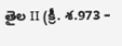తైల II (క్రీ. శ.973 –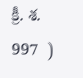క్రీ. శ. 997  )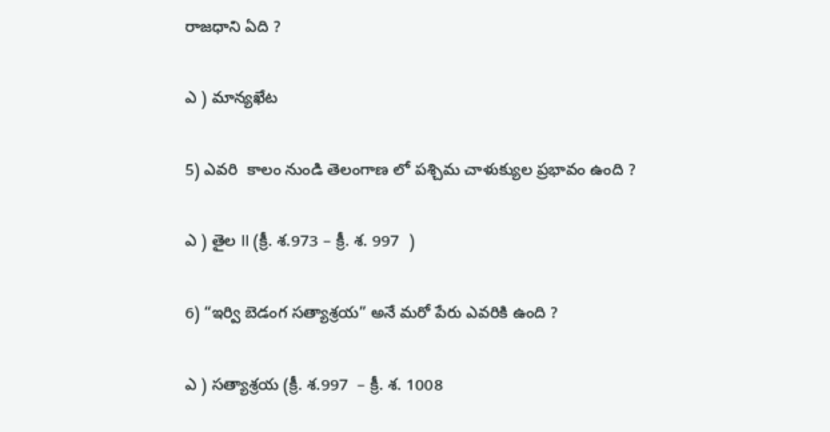రాజధాని ఏది ?

ఎ ) మాన్యఖేట

5) ఎవరి  కాలం నుండి తెలంగాణ లో పశ్చిమ చాళుక్యుల ప్రభావం ఉంది ?

ఎ ) తైల II (క్రీ. శ.973 – క్రీ. శ. 997  )

6) “ఇర్వి బెడంగ సత్యాశ్రయ” అనే మరో పేరు ఎవరికి ఉంది ?

ఎ ) సత్యాశ్రయ (క్రీ. శ.997  – క్రీ. శ. 1008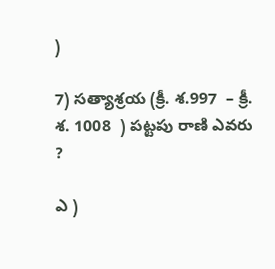)

7) సత్యాశ్రయ (క్రీ. శ.997  – క్రీ. శ. 1008  ) పట్టపు రాణి ఎవరు ?

ఎ )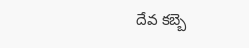దేవ కబ్బె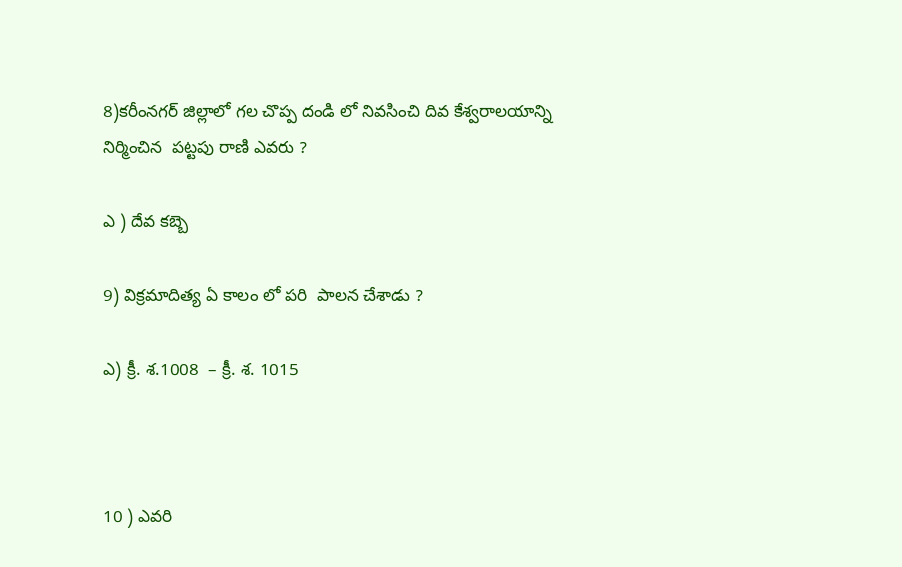8)కరీంనగర్ జిల్లాలో గల చొప్ప దండి లో నివసించి దివ కేశ్వరాలయాన్ని నిర్మించిన  పట్టపు రాణి ఎవరు ?

ఎ ) దేవ కబ్బె

9) విక్రమాదిత్య ఏ కాలం లో పరి  పాలన చేశాడు ?

ఎ) క్రీ. శ.1008  – క్రీ. శ. 1015



10 ) ఎవరి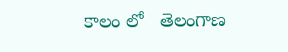కాలం లో   తెలంగాణ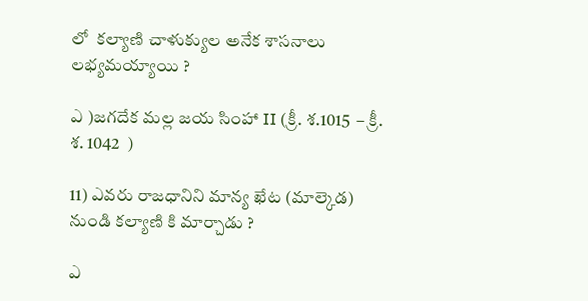లో  కల్యాణి చాళుక్యుల అనేక శాసనాలు లభ్యమయ్యాయి ?

ఎ )జగదేక మల్ల జయ సింహా II (క్రీ. శ.1015  – క్రీ. శ. 1042  )

11) ఎవరు రాజధానిని మాన్య ఖేట (మాల్కెడ) నుండి కల్యాణి కి మార్చాడు ?

ఎ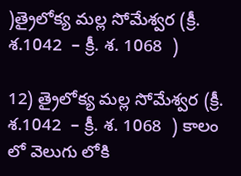)త్రైలోక్య మల్ల సోమేశ్వర (క్రీ. శ.1042  – క్రీ. శ. 1068  )

12) త్రైలోక్య మల్ల సోమేశ్వర (క్రీ. శ.1042  – క్రీ. శ. 1068  ) కాలం లో వెలుగు లోకి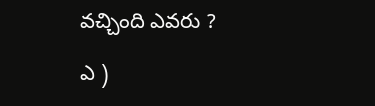వచ్చింది ఎవరు ?

ఎ )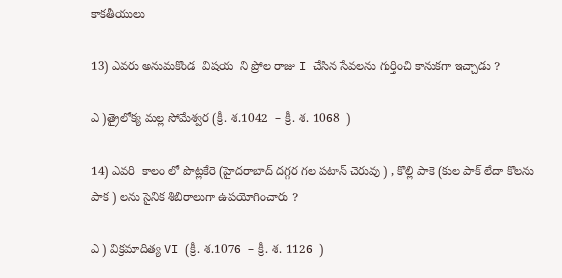కాకతీయులు

13) ఎవరు అనుమకొండ  విషయ  ని ప్రోల రాజు I చేసిన సేవలను గుర్తించి కానుకగా ఇచ్చాడు ?

ఎ )త్రైలోక్య మల్ల సోమేశ్వర (క్రీ. శ.1042  – క్రీ. శ. 1068  )

14) ఎవరి  కాలం లో పొట్లకేరె (హైదరాబాద్ దగ్గర గల పటాన్ చెరువు ) , కొల్లి పాకె (కుల పాక్ లేదా కొలను పాక ) లను సైనిక శిబిరాలుగా ఉపయోగించారు ?

ఎ ) విక్రమాదిత్య VI (క్రీ. శ.1076  – క్రీ. శ. 1126  )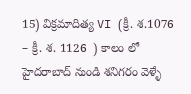15) విక్రమాదిత్య VI (క్రీ. శ.1076  – క్రీ. శ. 1126  ) కాలం లో  హైదరాబాద్ నుండి శనిగరం వెళ్ళే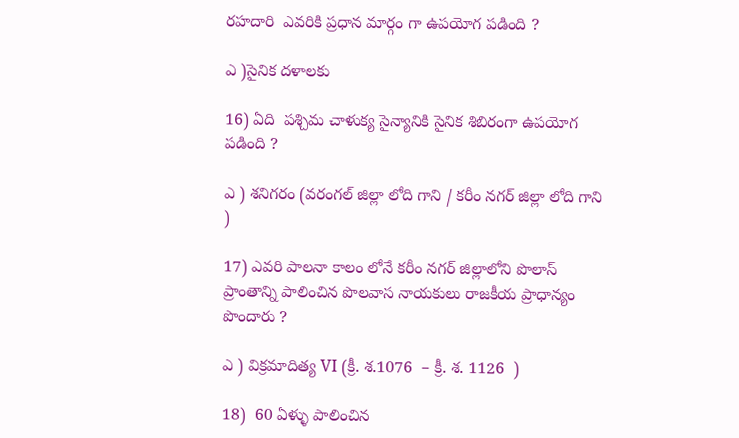రహదారి  ఎవరికి ప్రధాన మార్గం గా ఉపయోగ పడింది ?

ఎ )సైనిక దళాలకు

16) ఏది  పశ్చిమ చాళుక్య సైన్యానికి సైనిక శిబిరంగా ఉపయోగ పడింది ?

ఎ ) శనిగరం (వరంగల్ జిల్లా లోది గాని / కరీం నగర్ జిల్లా లోది గాని  )

17) ఎవరి పాలనా కాలం లోనే కరీం నగర్ జిల్లాలోని పొలాస్ ప్రాంతాన్ని పాలించిన పొలవాస నాయకులు రాజకీయ ప్రాధాన్యం పొందారు ?

ఎ ) విక్రమాదిత్య VI (క్రీ. శ.1076  – క్రీ. శ. 1126  )

18)  60 ఏళ్ళు పాలించిన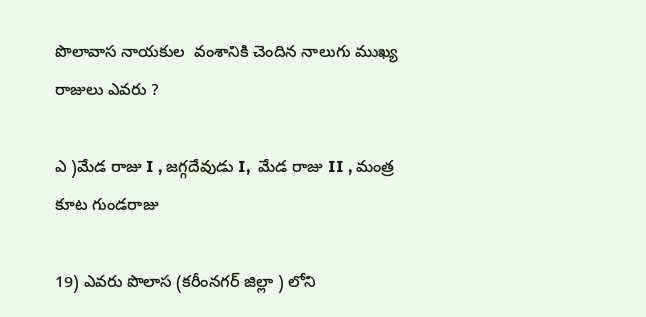పొలావాస నాయకుల  వంశానికి చెందిన నాలుగు ముఖ్య రాజులు ఎవరు ?

ఎ )మేడ రాజు I , జగ్గదేవుడు I,  మేడ రాజు II , మంత్ర కూట గుండరాజు

19) ఎవరు పొలాస (కరీంనగర్ జిల్లా ) లోని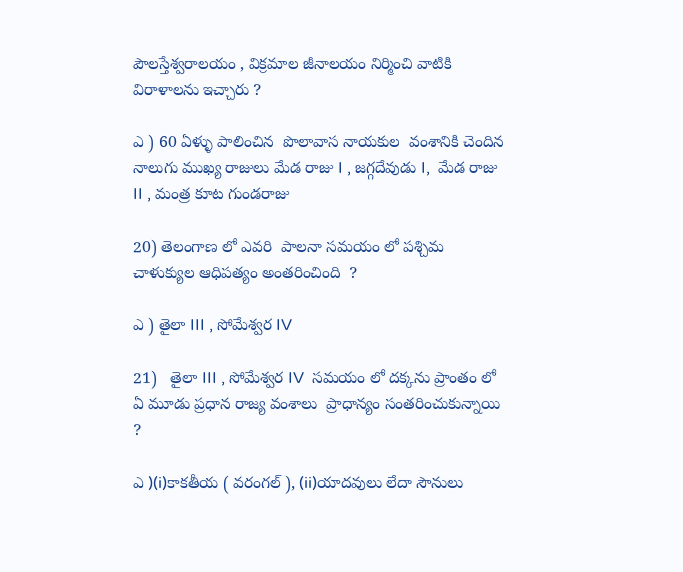పౌలస్తేశ్వరాలయం , విక్రమాల జీనాలయం నిర్మించి వాటికి విరాళాలను ఇచ్చారు ?

ఎ ) 60 ఏళ్ళు పాలించిన  పొలావాస నాయకుల  వంశానికి చెందిన నాలుగు ముఖ్య రాజులు మేడ రాజు I , జగ్గదేవుడు I,  మేడ రాజు II , మంత్ర కూట గుండరాజు

20) తెలంగాణ లో ఎవరి  పాలనా సమయం లో పశ్చిమ చాళుక్యుల ఆధిపత్యం అంతరించింది  ?

ఎ ) తైలా III , సోమేశ్వర IV

21)   తైలా III , సోమేశ్వర IV  సమయం లో దక్కను ప్రాంతం లో  ఏ మూడు ప్రధాన రాజ్య వంశాలు  ప్రాధాన్యం సంతరించుకున్నాయి   ?

ఎ )(i)కాకతీయ ( వరంగల్ ), (ii)యాదవులు లేదా సౌనులు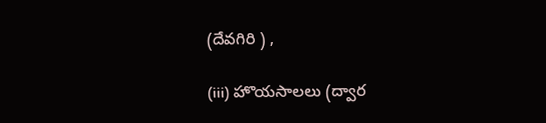(దేవగిరి ) ,

(iii) హొయసాలలు (ద్వార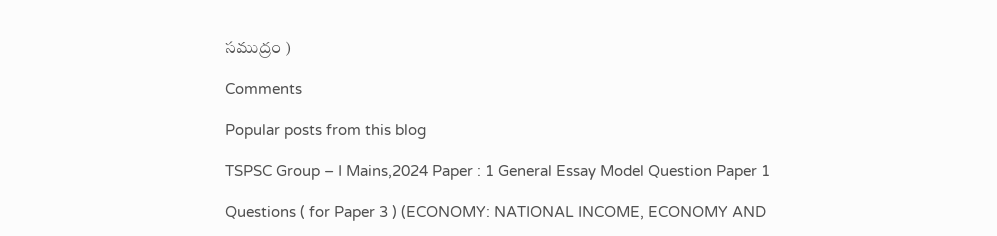సముద్రం )

Comments

Popular posts from this blog

TSPSC Group – I Mains,2024 Paper : 1 General Essay Model Question Paper 1

Questions ( for Paper 3 ) (ECONOMY: NATIONAL INCOME, ECONOMY AND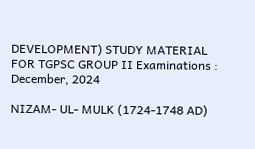DEVELOPMENT) STUDY MATERIAL FOR TGPSC GROUP II Examinations : December, 2024

NIZAM- UL- MULK (1724-1748 AD)